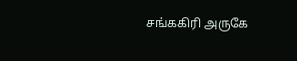சங்ககிரி அருகே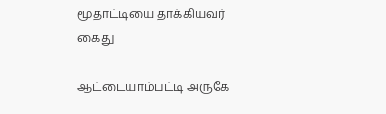மூதாட்டியை தாக்கியவர் கைது

ஆட்டையாம்பட்டி அருகே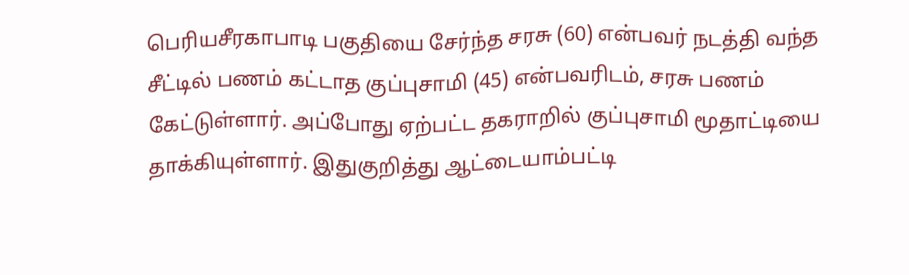பெரியசீரகாபாடி பகுதியை சேர்ந்த சரசு (60) என்பவர் நடத்தி வந்த சீட்டில் பணம் கட்டாத குப்புசாமி (45) என்பவரிடம், சரசு பணம் கேட்டுள்ளார். அப்போது ஏற்பட்ட தகராறில் குப்புசாமி மூதாட்டியை தாக்கியுள்ளார். இதுகுறித்து ஆட்டையாம்பட்டி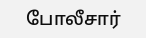போலீசார்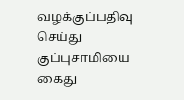வழக்குப்பதிவு செய்து குப்புசாமியை கைது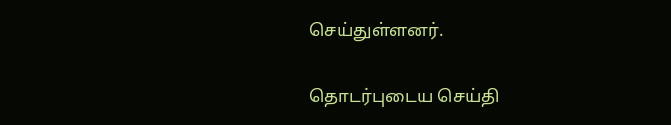செய்துள்ளனர்.

தொடர்புடைய செய்தி